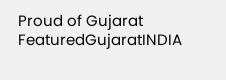Proud of Gujarat
FeaturedGujaratINDIA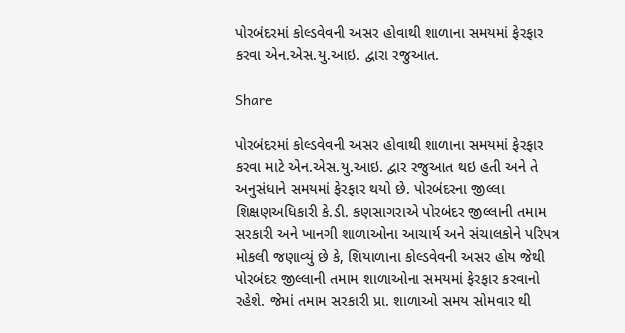પોરબંદરમાં કોલ્ડવેવની અસર હોવાથી શાળાના સમયમાં ફેરફાર કરવા એન.એસ.યુ.આઇ. દ્વારા રજુઆત.

Share

પોરબંદરમાં કોલ્ડવેવની અસર હોવાથી શાળાના સમયમાં ફેરફાર કરવા માટે એન.એસ.યુ.આઇ. દ્વાર રજુઆત થઇ હતી અને તે અનુસંધાને સમયમાં ફેરફાર થયો છે. પોરબંદરના જીલ્લા શિક્ષણઅધિકારી કે.ડી. કણસાગરાએ પોરબંદર જીલ્લાની તમામ સરકારી અને ખાનગી શાળાઓના આચાર્ય અને સંચાલકોને પરિપત્ર મોકલી જણાવ્યું છે કે, શિયાળાના કોલ્ડવેવની અસર હોય જેથી પોરબંદર જીલ્લાની તમામ શાળાઓના સમયમાં ફેરફાર કરવાનો રહેશે. જેમાં તમામ સરકારી પ્રા. શાળાઓ સમય સોમવાર થી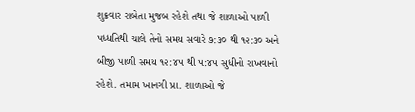શુક્રવાર રાબેતા મુજબ રહેશે તથા જે શાળાઓ પાળી પધ્ધતિથી ચાલે તેનો સમય સવારે ૭:૩૦ થી ૧૨:૩૦ અને બીજી પાળી સમય ૧૨:૪૫ થી ૫:૪૫ સુધીનો રાખવાનો રહેશે. તમામ ખાનગી પ્રા. શાળાઓ જે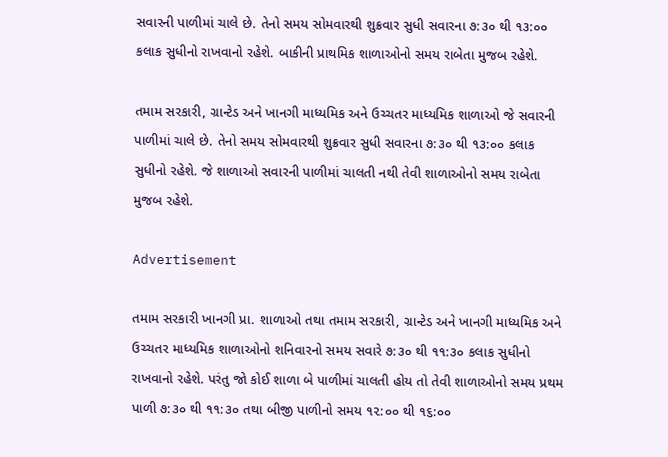સવારની પાળીમાં ચાલે છે. તેનો સમય સોમવારથી શુક્રવાર સુધી સવારના ૭:૩૦ થી ૧૩:૦૦ કલાક સુધીનો રાખવાનો રહેશે. બાકીની પ્રાથમિક શાળાઓનો સમય રાબેતા મુજબ રહેશે.

તમામ સરકારી, ગ્રાન્ટેડ અને ખાનગી માધ્યમિક અને ઉચ્ચતર માધ્યમિક શાળાઓ જે સવારની પાળીમાં ચાલે છે. તેનો સમય સોમવારથી શુક્રવાર સુધી સવારના ૭:૩૦ થી ૧૩:૦૦ કલાક સુધીનો રહેશે. જે શાળાઓ સવારની પાળીમાં ચાલતી નથી તેવી શાળાઓનો સમય રાબેતા મુજબ રહેશે.

Advertisement

તમામ સરકારી ખાનગી પ્રા. શાળાઓ તથા તમામ સરકારી, ગ્રાન્ટેડ અને ખાનગી માધ્યમિક અને ઉચ્ચતર માધ્યમિક શાળાઓનો શનિવારનો સમય સવારે ૭:૩૦ થી ૧૧:૩૦ કલાક સુધીનો રાખવાનો રહેશે. પરંતુ જો કોઈ શાળા બે પાળીમાં ચાલતી હોય તો તેવી શાળાઓનો સમય પ્રથમ પાળી ૭:૩૦ થી ૧૧:૩૦ તથા બીજી પાળીનો સમય ૧૨:૦૦ થી ૧૬:૦૦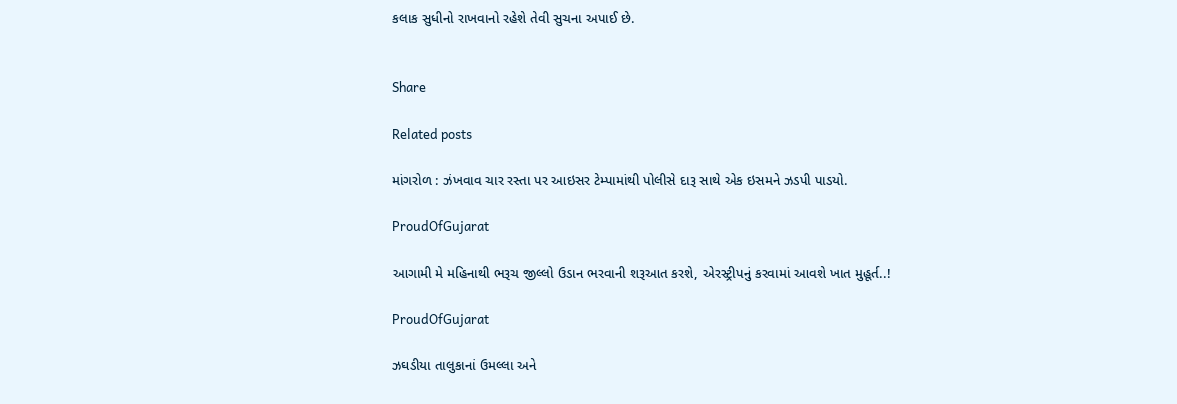કલાક સુધીનો રાખવાનો રહેશે તેવી સુચના અપાઈ છે.


Share

Related posts

માંગરોળ : ઝંખવાવ ચાર રસ્તા પર આઇસર ટેમ્પામાંથી પોલીસે દારૂ સાથે એક ઇસમને ઝડપી પાડયો.

ProudOfGujarat

આગામી મે મહિનાથી ભરૂચ જીલ્લો ઉડાન ભરવાની શરૂઆત કરશે, એરસ્ટ્રીપનું કરવામાં આવશે ખાત મુહૂર્ત..!

ProudOfGujarat

ઝઘડીયા તાલુકાનાં ઉમલ્લા અને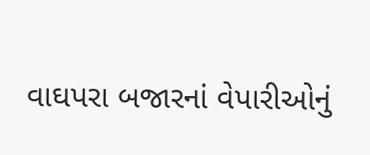વાઘપરા બજારનાં વેપારીઓનું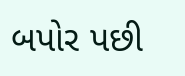બપોર પછી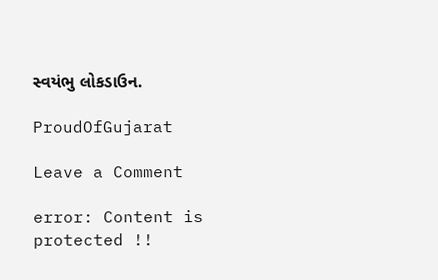સ્વયંભુ લોકડાઉન.

ProudOfGujarat

Leave a Comment

error: Content is protected !!